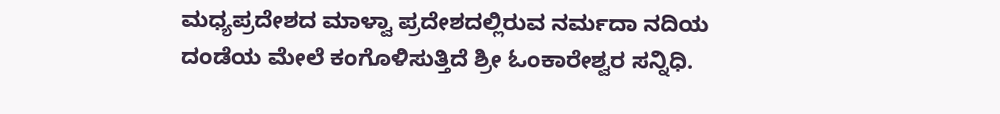ಮಧ್ಯಪ್ರದೇಶದ ಮಾಳ್ವಾ ಪ್ರದೇಶದಲ್ಲಿರುವ ನರ್ಮದಾ ನದಿಯ ದಂಡೆಯ ಮೇಲೆ ಕಂಗೊಳಿಸುತ್ತಿದೆ ಶ್ರೀ ಓಂಕಾರೇಶ್ವರ ಸನ್ನಿಧಿ.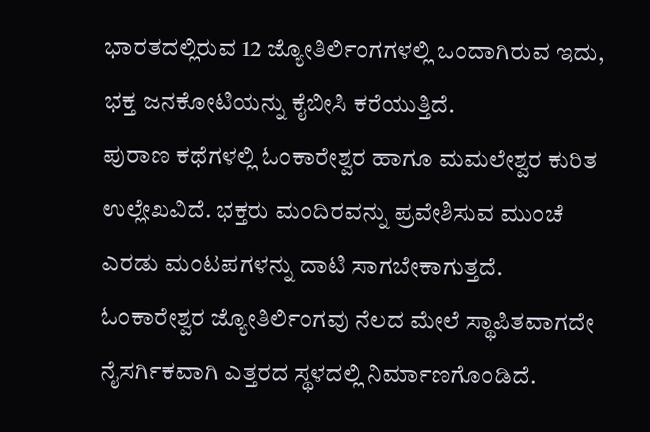ಭಾರತದಲ್ಲಿರುವ 12 ಜ್ಯೋತಿರ್ಲಿಂಗಗಳಲ್ಲಿ ಒಂದಾಗಿರುವ ಇದು, ಭಕ್ತ ಜನಕೋಟಿಯನ್ನು ಕೈಬೀಸಿ ಕರೆಯುತ್ತಿದೆ.
ಪುರಾಣ ಕಥೆಗಳಲ್ಲಿ ಓಂಕಾರೇಶ್ವರ ಹಾಗೂ ಮಮಲೇಶ್ವರ ಕುರಿತ ಉಲ್ಲೇಖವಿದೆ. ಭಕ್ತರು ಮಂದಿರವನ್ನು ಪ್ರವೇಶಿಸುವ ಮುಂಚೆ ಎರಡು ಮಂಟಪಗಳನ್ನು ದಾಟಿ ಸಾಗಬೇಕಾಗುತ್ತದೆ. ಓಂಕಾರೇಶ್ವರ ಜ್ಯೋತಿರ್ಲಿಂಗವು ನೆಲದ ಮೇಲೆ ಸ್ಥಾಪಿತವಾಗದೇ ನೈಸರ್ಗಿಕವಾಗಿ ಎತ್ತರದ ಸ್ಥಳದಲ್ಲಿ ನಿರ್ಮಾಣಗೊಂಡಿದೆ.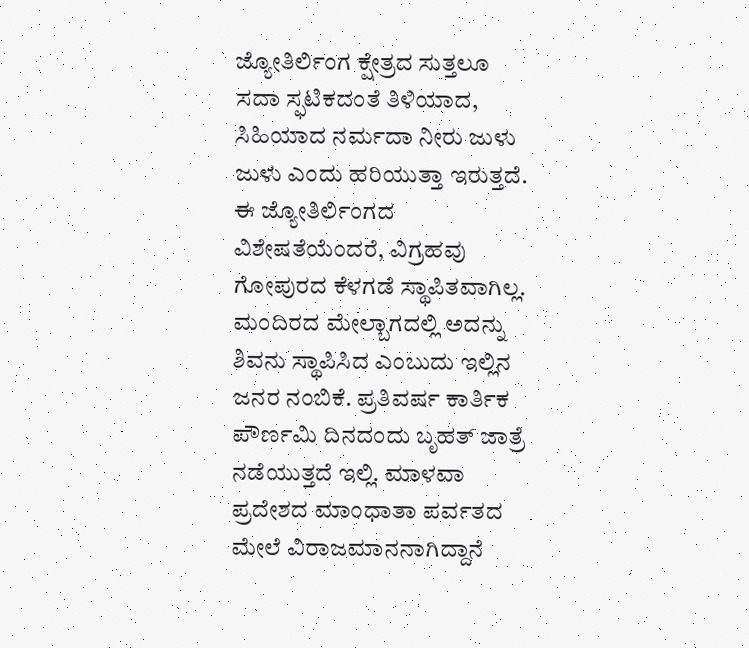ಜ್ಯೋತಿರ್ಲಿಂಗ ಕ್ಷೇತ್ರದ ಸುತ್ತಲೂ ಸದಾ ಸ್ಫಟಿಕದಂತೆ ತಿಳಿಯಾದ, ಸಿಹಿಯಾದ ನರ್ಮದಾ ನೀರು ಜುಳು ಜುಳು ಎಂದು ಹರಿಯುತ್ತಾ ಇರುತ್ತದೆ. ಈ ಜ್ಯೋತಿರ್ಲಿಂಗದ ವಿಶೇಷತೆಯೆಂದರೆ, ವಿಗ್ರಹವು ಗೋಪುರದ ಕೆಳಗಡೆ ಸ್ಥಾಪಿತವಾಗಿಲ್ಲ. ಮಂದಿರದ ಮೇಲ್ಬಾಗದಲ್ಲಿ ಅದನ್ನು ಶಿವನು ಸ್ಥಾಪಿಸಿದ ಎಂಬುದು ಇಲ್ಲಿನ ಜನರ ನಂಬಿಕೆ. ಪ್ರತಿವರ್ಷ ಕಾರ್ತಿಕ ಪೌರ್ಣಮಿ ದಿನದಂದು ಬೃಹತ್ ಜಾತ್ರೆ ನಡೆಯುತ್ತದೆ ಇಲ್ಲಿ. ಮಾಳವಾ ಪ್ರದೇಶದ ಮಾಂಧಾತಾ ಪರ್ವತದ ಮೇಲೆ ವಿರಾಜಮಾನನಾಗಿದ್ದಾನೆ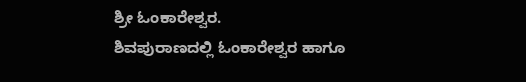ಶ್ರೀ ಓಂಕಾರೇಶ್ವರ.
ಶಿವಪುರಾಣದಲ್ಲಿ ಓಂಕಾರೇಶ್ವರ ಹಾಗೂ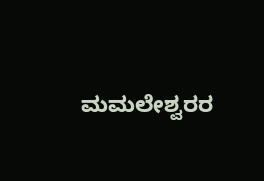ಮಮಲೇಶ್ವರರ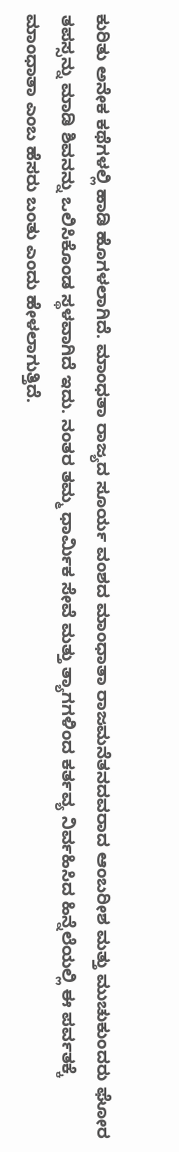ಕುರಿತು ಅನೇಕ ಕಥೆಗಳಲ್ಲಿ ಹಾಡಿ ಹೊಗಳಲಾಗಿದೆ. ಮಾಂಧತಾ ರಾಜ್ಯದ ಸೂರ್ಯ ವಂಶದ ಮಾಂಧಾತಾ ರಾಜಮನೆತನದವರಾದ ಆಂಬರೀಶ ಮತ್ತು ಮುಚುಕುಂದರು ಘೋರ ತಪಸ್ಸನ್ನು ಮಾಡಿ ಶಿವನನ್ನು ಒಲಿಸಿಕೊಂಡ ಸ್ಥಳವಾಗಿದೆ ಇದು. ನಂತರ ತಮ್ಮ ಧಾರ್ಮಿಕ ಸೇವೆ ಮತ್ತು ತ್ಯಾಗಗಳಿಂದ ಕರ್ತವ್ಯ ನಿರ್ವಹಿಸಿದ ಹಿನ್ನೆಲೆಯಲ್ಲಿ ಈ ಪರ್ವತಕ್ಕೆ ಮಾಂಧಾತಾ ಎಂಬ ಹೆಸರು ಬಂತು ಎಂದು ಹೇಳಲಾಗುತ್ತಿದೆ.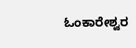ಓಂಕಾರೇಶ್ವರ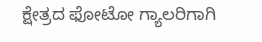ಕ್ಷೇತ್ರದ ಫೋಟೋ ಗ್ಯಾಲರಿಗಾಗಿ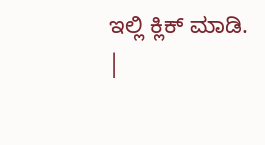ಇಲ್ಲಿ ಕ್ಲಿಕ್ ಮಾಡಿ.
|